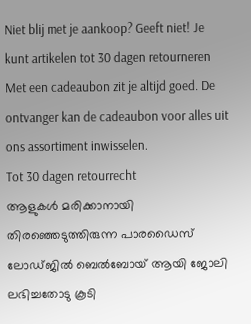Niet blij met je aankoop? Geeft niet! Je kunt artikelen tot 30 dagen retourneren
Met een cadeaubon zit je altijd goed. De ontvanger kan de cadeaubon voor alles uit ons assortiment inwisselen.
Tot 30 dagen retourrecht
ആളുകൾ മരിക്കാനായി തിരഞ്ഞെടുത്തിരുന്ന പാരഡൈസ് ലോഡ്ജിൽ ബെൽബോയ് ആയി ജോലി ലഭിച്ചതോടു കൂടി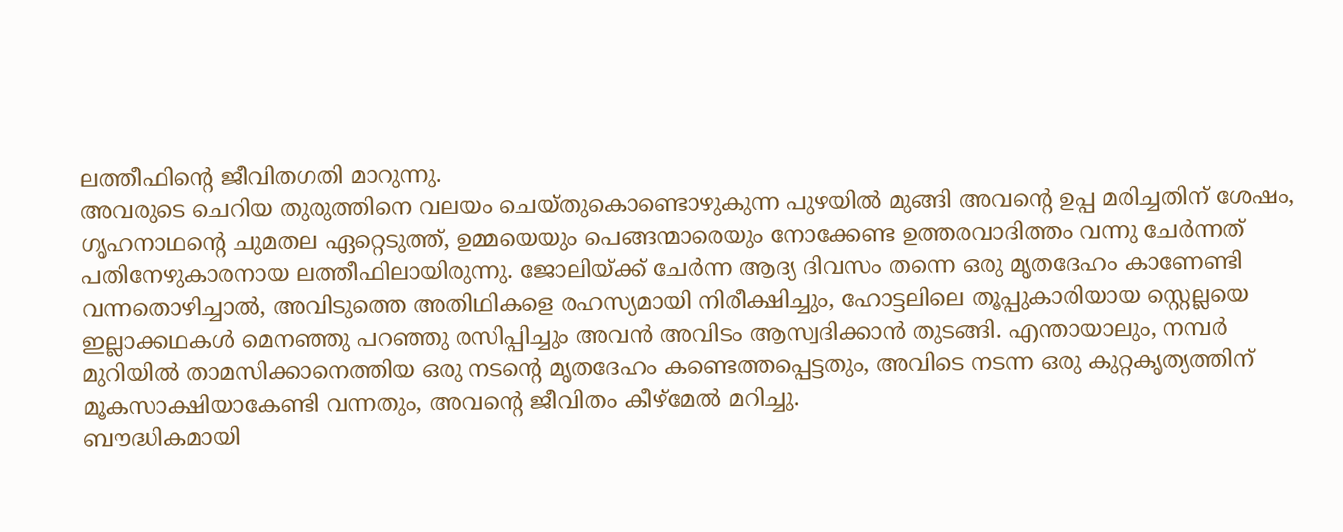ലത്തീഫിന്റെ ജീവിതഗതി മാറുന്നു.
അവരുടെ ചെറിയ തുരുത്തിനെ വലയം ചെയ്തുകൊണ്ടൊഴുകുന്ന പുഴയിൽ മുങ്ങി അവന്റെ ഉപ്പ മരിച്ചതിന് ശേഷം, ഗൃഹനാഥന്റെ ചുമതല ഏറ്റെടുത്ത്, ഉമ്മയെയും പെങ്ങന്മാരെയും നോക്കേണ്ട ഉത്തരവാദിത്തം വന്നു ചേർന്നത് പതിനേഴുകാരനായ ലത്തീഫിലായിരുന്നു. ജോലിയ്ക്ക് ചേർന്ന ആദ്യ ദിവസം തന്നെ ഒരു മൃതദേഹം കാണേണ്ടി വന്നതൊഴിച്ചാൽ, അവിടുത്തെ അതിഥികളെ രഹസ്യമായി നിരീക്ഷിച്ചും, ഹോട്ടലിലെ തൂപ്പുകാരിയായ സ്റ്റെല്ലയെ ഇല്ലാക്കഥകൾ മെനഞ്ഞു പറഞ്ഞു രസിപ്പിച്ചും അവൻ അവിടം ആസ്വദിക്കാൻ തുടങ്ങി. എന്തായാലും, നമ്പർ മുറിയിൽ താമസിക്കാനെത്തിയ ഒരു നടന്റെ മൃതദേഹം കണ്ടെത്തപ്പെട്ടതും, അവിടെ നടന്ന ഒരു കുറ്റകൃത്യത്തിന് മൂകസാക്ഷിയാകേണ്ടി വന്നതും, അവന്റെ ജീവിതം കീഴ്മേൽ മറിച്ചു.
ബൗദ്ധികമായി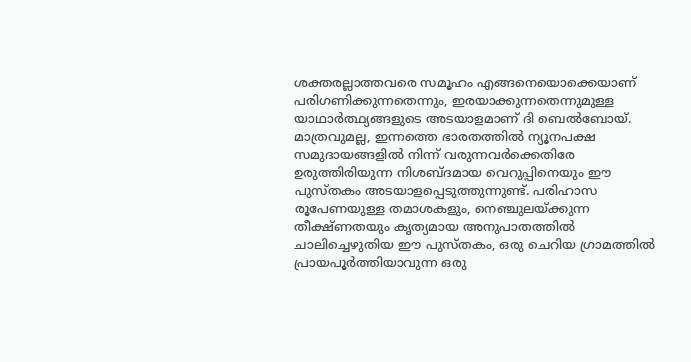ശക്തരല്ലാത്തവരെ സമൂഹം എങ്ങനെയൊക്കെയാണ് പരിഗണിക്കുന്നതെന്നും, ഇരയാക്കുന്നതെന്നുമുള്ള യാഥാർത്ഥ്യങ്ങളുടെ അടയാളമാണ് ദി ബെൽബോയ്. മാത്രവുമല്ല, ഇന്നത്തെ ഭാരതത്തിൽ ന്യൂനപക്ഷ സമുദായങ്ങളിൽ നിന്ന് വരുന്നവർക്കെതിരേ ഉരുത്തിരിയുന്ന നിശബ്ദമായ വെറുപ്പിനെയും ഈ പുസ്തകം അടയാളപ്പെടുത്തുന്നുണ്ട്. പരിഹാസ രൂപേണയുള്ള തമാശകളും, നെഞ്ചുലയ്ക്കുന്ന തീക്ഷ്ണതയും കൃത്യമായ അനുപാതത്തിൽ ചാലിച്ചെഴുതിയ ഈ പുസ്തകം, ഒരു ചെറിയ ഗ്രാമത്തിൽ പ്രായപൂർത്തിയാവുന്ന ഒരു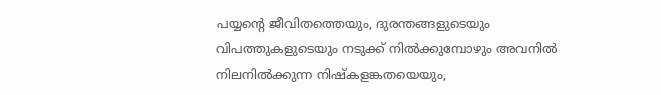പയ്യന്റെ ജീവിതത്തെയും, ദുരന്തങ്ങളുടെയും വിപത്തുകളുടെയും നടുക്ക് നിൽക്കുമ്പോഴും അവനിൽ നിലനിൽക്കുന്ന നിഷ്കളങ്കതയെയും,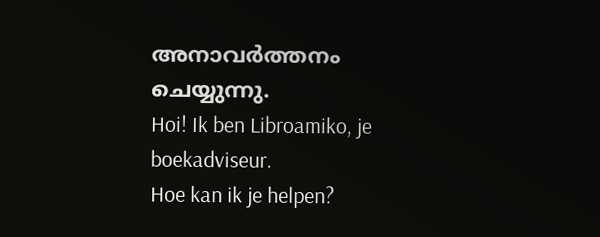അനാവർത്തനം ചെയ്യുന്നു.
Hoi! Ik ben Libroamiko, je boekadviseur.
Hoe kan ik je helpen?